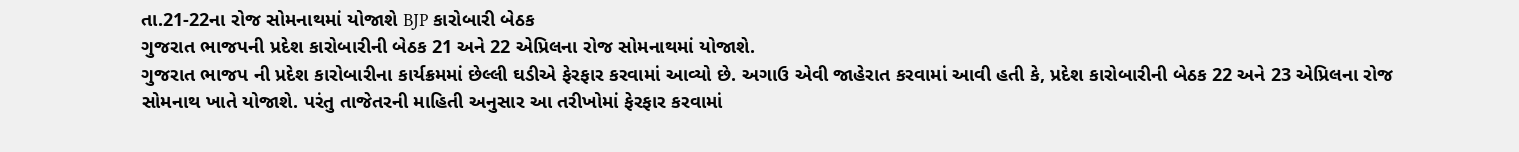તા.21-22ના રોજ સોમનાથમાં યોજાશે BJP કારોબારી બેઠક
ગુજરાત ભાજપની પ્રદેશ કારોબારીની બેઠક 21 અને 22 એપ્રિલના રોજ સોમનાથમાં યોજાશે.
ગુજરાત ભાજપ ની પ્રદેશ કારોબારીના કાર્યક્રમમાં છેલ્લી ઘડીએ ફેરફાર કરવામાં આવ્યો છે. અગાઉ એવી જાહેરાત કરવામાં આવી હતી કે, પ્રદેશ કારોબારીની બેઠક 22 અને 23 એપ્રિલના રોજ સોમનાથ ખાતે યોજાશે. પરંતુ તાજેતરની માહિતી અનુસાર આ તરીખોમાં ફેરફાર કરવામાં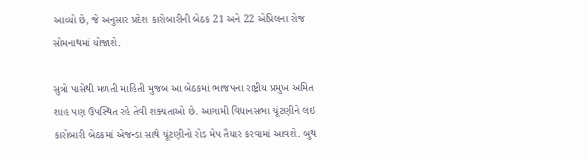આવ્યો છે, જે અનુસાર પ્રદેશ કારોબારીની બેઠક 21 અને 22 એપ્રિલના રોજ સોમનાથમાં યોજાશે.

સુત્રો પાસેથી મળતી માહિતી મુજબ આ બેઠકમાં ભાજપના રાષ્ટ્રીય પ્રમુખ અમિત શાહ પણ ઉપસ્થિત રહે તેવી શક્યતાઓ છે. આગામી વિધાનસભા ચૂંટણીને લઇ કારોબારી બેઠકમાં એજન્ડા સાથે ચૂંટણીનો રોડ મેપ તૈયાર કરવામાં આવશે. બુથ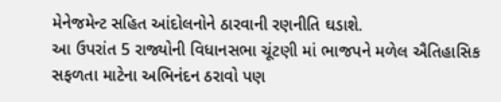મેનેજમેન્ટ સહિત આંદોલનોને ઠારવાની રણનીતિ ઘડાશે.
આ ઉપરાંત 5 રાજ્યોની વિધાનસભા ચૂંટણી માં ભાજપને મળેલ ઐતિહાસિક સફળતા માટેના અભિનંદન ઠરાવો પણ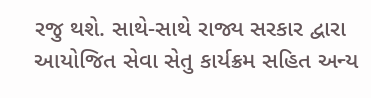રજુ થશે. સાથે-સાથે રાજ્ય સરકાર દ્વારા આયોજિત સેવા સેતુ કાર્યક્રમ સહિત અન્ય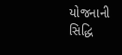યોજનાની સિદ્ધિ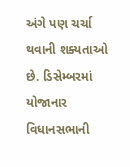અંગે પણ ચર્ચા થવાની શક્યતાઓ છે. ડિસેમ્બરમાં યોજાનાર વિધાનસભાની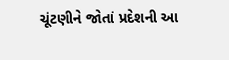ચૂંટણીને જોતાં પ્રદેશની આ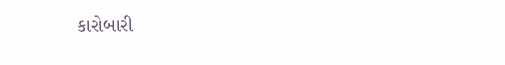કારોબારી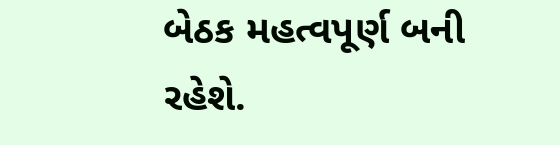બેઠક મહત્વપૂર્ણ બની રહેશે.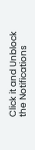Click it and Unblock the Notifications